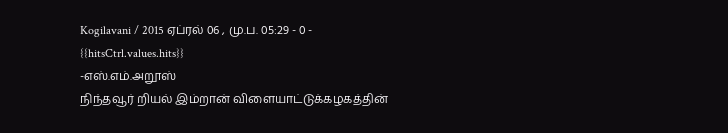Kogilavani / 2015 ஏப்ரல் 06 , மு.ப. 05:29 - 0 - {{hitsCtrl.values.hits}}
-எஸ்.எம்.அறூஸ்
நிந்தவூர் றியல் இம்றான் விளையாட்டுக்கழகத்தின்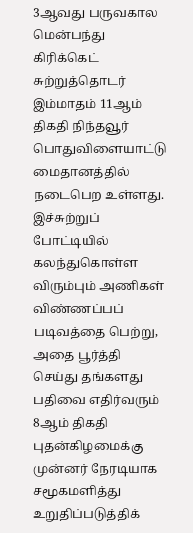3ஆவது பருவகால மென்பந்து கிரிக்கெட் சுற்றுத்தொடர் இம்மாதம் 11ஆம் திகதி நிந்தவூர் பொதுவிளையாட்டு மைதானத்தில் நடைபெற உள்ளது.
இச்சுற்றுப் போட்டியில் கலந்துகொள்ள விரும்பும் அணிகள் விண்ணப்பப் படிவத்தை பெற்று, அதை பூர்த்தி செய்து தங்களது பதிவை எதிர்வரும் 8ஆம் திகதி புதன்கிழமைக்கு முன்னர் நேரடியாக சமூகமளித்து உறுதிப்படுத்திக்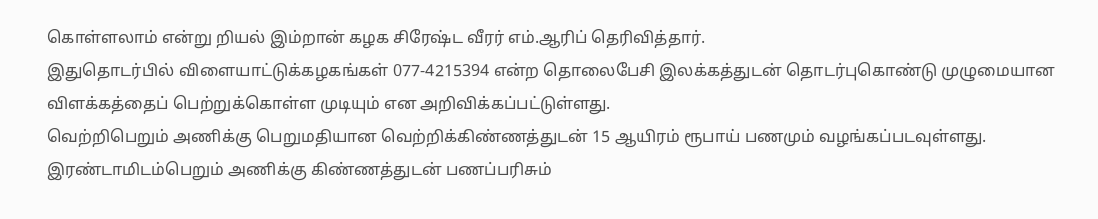கொள்ளலாம் என்று றியல் இம்றான் கழக சிரேஷ்ட வீரர் எம்.ஆரிப் தெரிவித்தார்.
இதுதொடர்பில் விளையாட்டுக்கழகங்கள் 077-4215394 என்ற தொலைபேசி இலக்கத்துடன் தொடர்புகொண்டு முழுமையான விளக்கத்தைப் பெற்றுக்கொள்ள முடியும் என அறிவிக்கப்பட்டுள்ளது.
வெற்றிபெறும் அணிக்கு பெறுமதியான வெற்றிக்கிண்ணத்துடன் 15 ஆயிரம் ரூபாய் பணமும் வழங்கப்படவுள்ளது.
இரண்டாமிடம்பெறும் அணிக்கு கிண்ணத்துடன் பணப்பரிசும்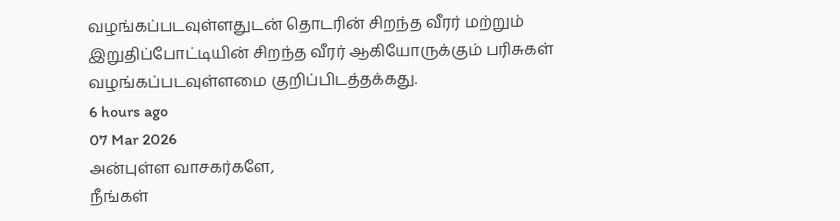வழங்கப்படவுள்ளதுடன் தொடரின் சிறந்த வீரர் மற்றும் இறுதிப்போட்டியின் சிறந்த வீரர் ஆகியோருக்கும் பரிசுகள் வழங்கப்படவுள்ளமை குறிப்பிடத்தக்கது.
6 hours ago
07 Mar 2026
அன்புள்ள வாசகர்களே,
நீங்கள்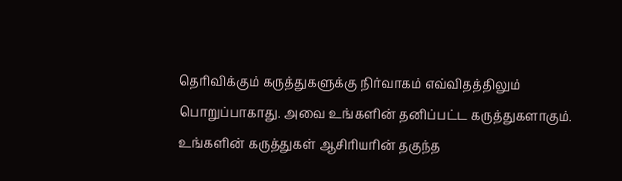தெரிவிக்கும் கருத்துகளுக்கு நிர்வாகம் எவ்விதத்திலும் பொறுப்பாகாது. அவை உங்களின் தனிப்பட்ட கருத்துகளாகும். உங்களின் கருத்துகள் ஆசிரியரின் தகுந்த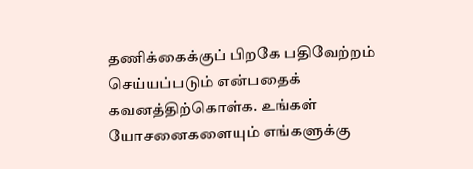தணிக்கைக்குப் பிறகே பதிவேற்றம் செய்யப்படும் என்பதைக் கவனத்திற்கொள்க. உங்கள் யோசனைகளையும் எங்களுக்கு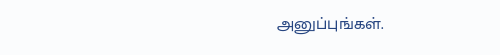அனுப்புங்கள்.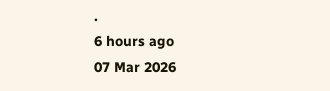.
6 hours ago
07 Mar 2026